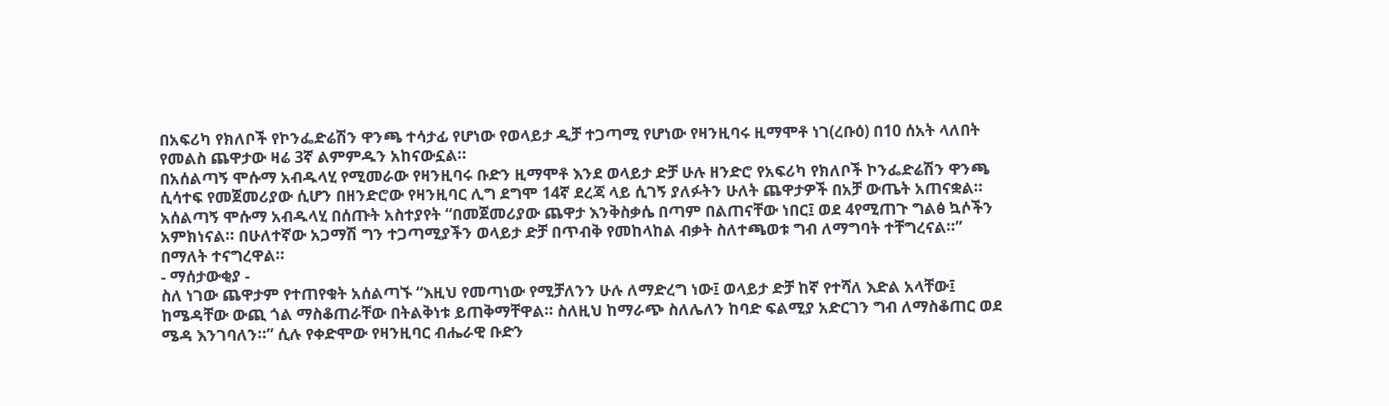በአፍሪካ የክለቦች የኮንፌድሬሽን ዋንጫ ተሳታፊ የሆነው የወላይታ ዲቻ ተጋጣሚ የሆነው የዛንዚባሩ ዚማሞቶ ነገ(ረቡዕ) በ10 ሰአት ላለበት የመልስ ጨዋታው ዛሬ 3ኛ ልምምዱን አከናውኗል።
በአሰልጣኝ ሞሱማ አብዱላሂ የሚመራው የዛንዚባሩ ቡድን ዚማሞቶ እንደ ወላይታ ድቻ ሁሉ ዘንድሮ የአፍሪካ የክለቦች ኮንፌድሬሽን ዋንጫ ሲሳተፍ የመጀመሪያው ሲሆን በዘንድሮው የዛንዚባር ሊግ ደግሞ 14ኛ ደረጃ ላይ ሲገኝ ያለፉትን ሁለት ጨዋታዎች በአቻ ውጤት አጠናቋል።
አሰልጣኝ ሞሱማ አብዱላሂ በሰጡት አስተያየት “በመጀመሪያው ጨዋታ እንቅስቃሴ በጣም በልጠናቸው ነበር፤ ወደ 4የሚጠጉ ግልፅ ኳሶችን አምክነናል። በሁለተኛው አጋማሽ ግን ተጋጣሚያችን ወላይታ ድቻ በጥብቅ የመከላከል ብቃት ስለተጫወቱ ግብ ለማግባት ተቸግረናል።” በማለት ተናግረዋል።
- ማሰታውቂያ -
ስለ ነገው ጨዋታም የተጠየቁት አሰልጣኙ “እዚህ የመጣነው የሚቻለንን ሁሉ ለማድረግ ነው፤ ወላይታ ድቻ ከኛ የተሻለ እድል አላቸው፤ ከሜዳቸው ውጪ ጎል ማስቆጠራቸው በትልቅነቱ ይጠቅማቸዋል። ስለዚህ ከማራጭ ስለሌለን ከባድ ፍልሚያ አድርገን ግብ ለማስቆጠር ወደ ሜዳ እንገባለን።” ሲሉ የቀድሞው የዛንዚባር ብሔራዊ ቡድን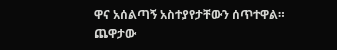ዋና አሰልጣኝ አስተያየታቸውን ሰጥተዋል።
ጨዋታው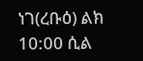ነገ(ረቡዕ) ልክ 10:00 ሲል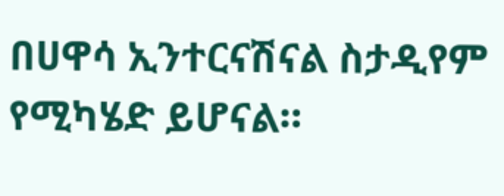በሀዋሳ ኢንተርናሽናል ስታዲየም የሚካሄድ ይሆናል።